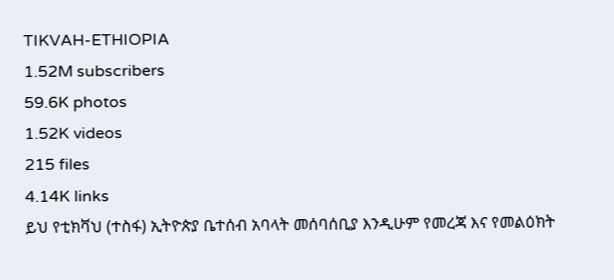TIKVAH-ETHIOPIA
1.52M subscribers
59.6K photos
1.52K videos
215 files
4.14K links
ይህ የቲክቫህ (ተስፋ) ኢትዮጵያ ቤተሰብ አባላት መሰባሰቢያ እንዲሁም የመረጃ እና የመልዕክት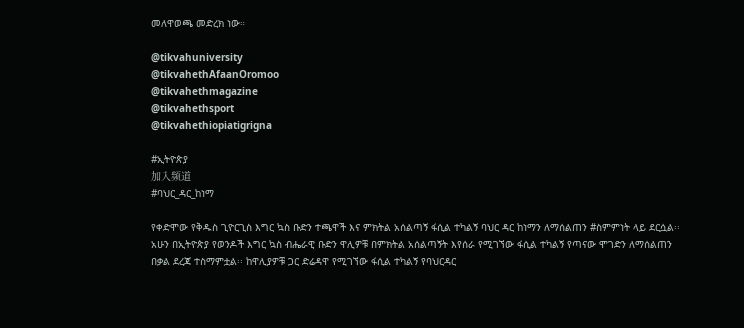መለዋወጫ መድረክ ነው።

@tikvahuniversity
@tikvahethAfaanOromoo
@tikvahethmagazine
@tikvahethsport
@tikvahethiopiatigrigna

#ኢትዮጵያ
加入频道
#ባህር_ዳር_ከነማ

የቀድሞው የቅዱስ ጊዮርጊስ እግር ኳስ ቡድን ተጫዋች እና ምክትል አሰልጣኝ ፋሲል ተካልኝ ባህር ዳር ከነማን ለማሰልጠን #ስምምነት ላይ ደርሷል፡፡ አሁን በኢትዮጵያ የወንዶች እግር ኳስ ብሔራዊ ቡድን ዋሊዎቹ በምክትል አሰልጣኝት እየሰራ የሚገኘው ፋሲል ተካልኝ የጣናው ሞገድን ለማሰልጠን በቃል ደረጃ ተስማምቷል፡፡ ከዋሊያዎቹ ጋር ድሬዳዋ የሚገኘው ፋሲል ተካልኝ የባህርዳር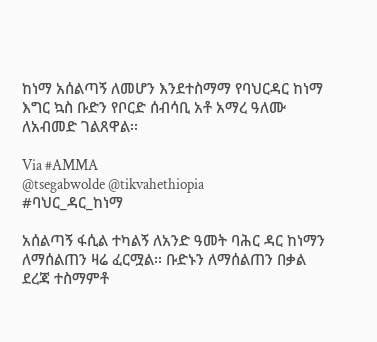ከነማ አሰልጣኝ ለመሆን እንደተስማማ የባህርዳር ከነማ እግር ኳስ ቡድን የቦርድ ሰብሳቢ አቶ አማረ ዓለሙ ለአብመድ ገልጸዋል፡፡

Via #AMMA
@tsegabwolde @tikvahethiopia
#ባህር_ዳር_ከነማ

አሰልጣኝ ፋሲል ተካልኝ ለአንድ ዓመት ባሕር ዳር ከነማን ለማሰልጠን ዛሬ ፈርሟል፡፡ ቡድኑን ለማሰልጠን በቃል ደረጃ ተስማምቶ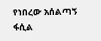የነበረው አሰልጣኝ ፋሲል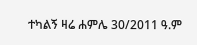ተካልኝ ዛሬ ሐምሌ 30/2011 ዓ.ም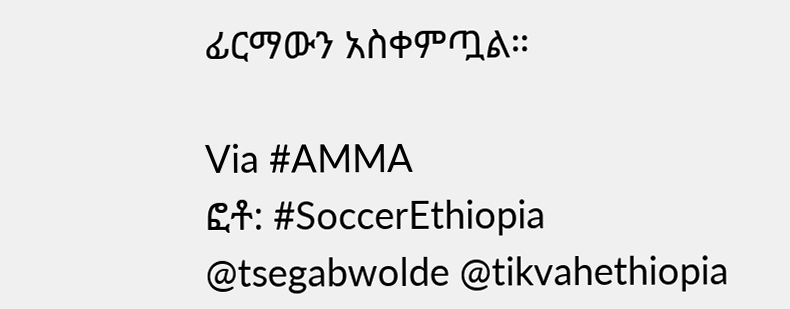ፊርማውን አስቀምጧል።

Via #AMMA
ፎቶ: #SoccerEthiopia
@tsegabwolde @tikvahethiopia